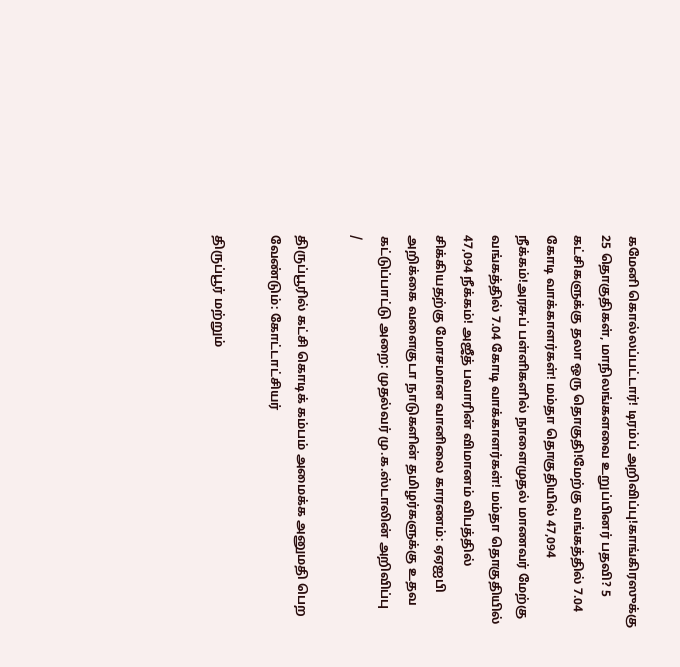கமேனி கொல்லப்பட்டார்! டிரம்ப் அறிவிப்பு!காங்கிரஸுக்கு 25 தொகுதிகள், மாநிலங்களவை உறுப்பினர் பதவி? 5 கட்சிகளுக்கு தலா ஒரு தொகுதி!மேற்கு வங்கத்தில் 7.04 கோடி வாக்காளர்கள்! மம்தா தொகுதியில் 47,094 நீக்கம்!அரசுப் பள்ளிகளில் நாளைமுதல் மாணவர் மேற்கு வங்கத்தில் 7.04 கோடி வாக்காளர்கள்! மம்தா தொகுதியில் 47,094 நீக்கம்! அஜீத் பவாரின் விமானம் விபத்தில் சிக்கியதற்கு மோசமான வானிலை காரணம்: ஏஏஐபி அறிக்கை வளைகுடா நாடுகளின் தமிழர்களுக்கு உதவ கட்டுப்பாட்டு அறை: முதல்வர் மு.க.ஸ்டாலின் அறிவிப்பு
/

திருப்பூரில் கட்சி கொடிக் கம்பம் அமைக்க அனுமதி பெற வேண்டும்: கோட்டாட்சியர்

திருப்பூர் மற்றும்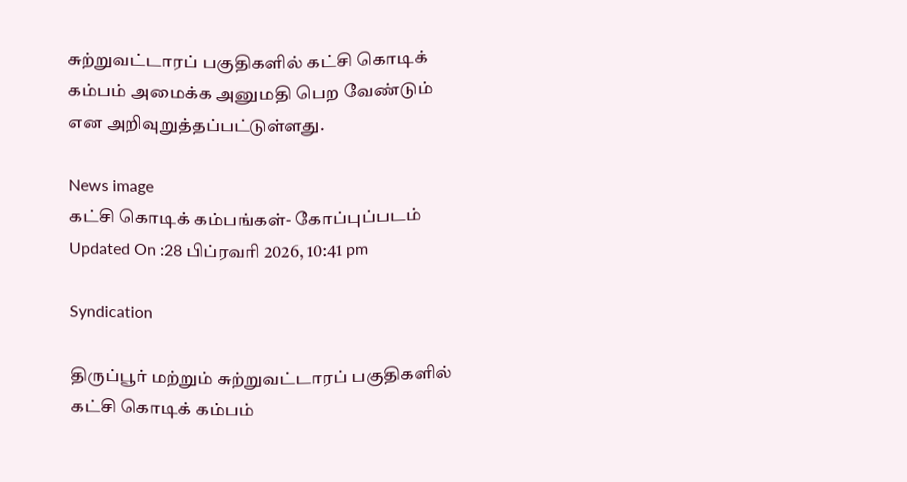சுற்றுவட்டாரப் பகுதிகளில் கட்சி கொடிக் கம்பம் அமைக்க அனுமதி பெற வேண்டும் என அறிவுறுத்தப்பட்டுள்ளது.

News image
கட்சி கொடிக் கம்பங்கள்- கோப்புப்படம்
Updated On :28 பிப்ரவரி 2026, 10:41 pm

Syndication

திருப்பூர் மற்றும் சுற்றுவட்டாரப் பகுதிகளில் கட்சி கொடிக் கம்பம்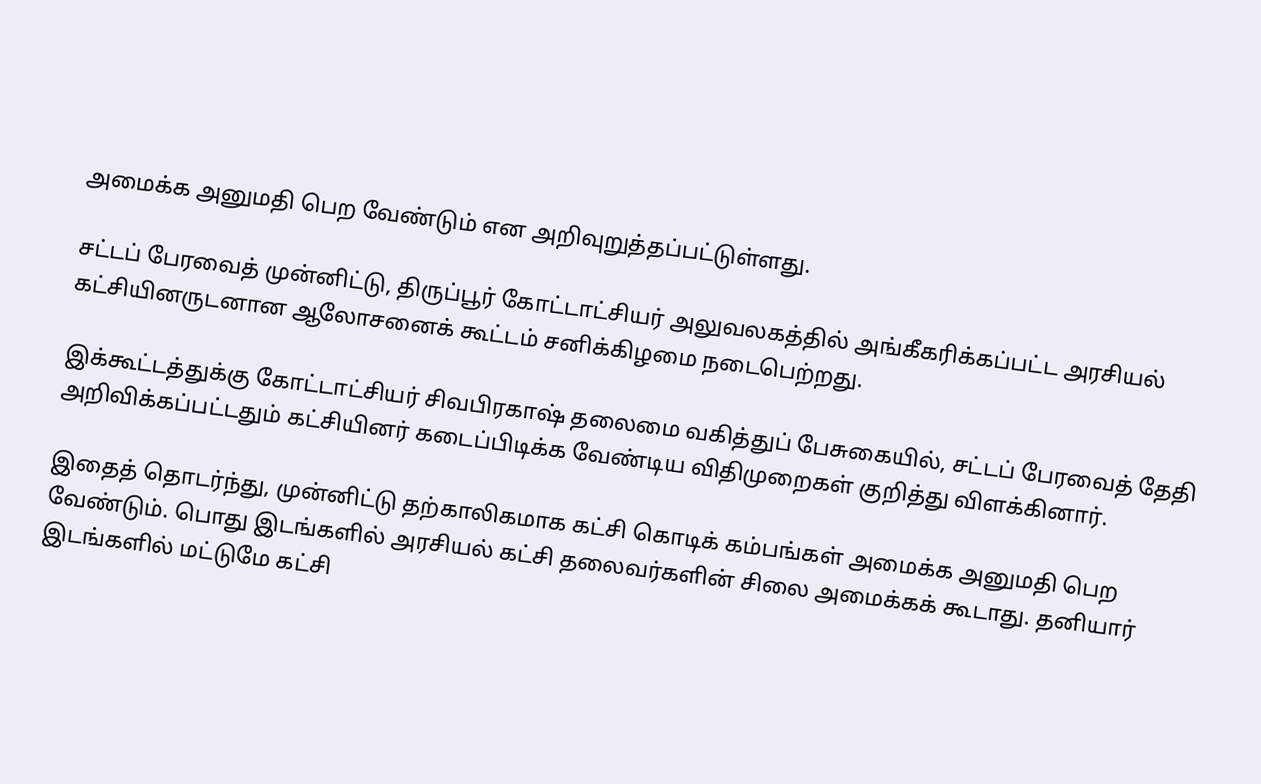அமைக்க அனுமதி பெற வேண்டும் என அறிவுறுத்தப்பட்டுள்ளது.

சட்டப் பேரவைத் முன்னிட்டு, திருப்பூர் கோட்டாட்சியர் அலுவலகத்தில் அங்கீகரிக்கப்பட்ட அரசியல் கட்சியினருடனான ஆலோசனைக் கூட்டம் சனிக்கிழமை நடைபெற்றது.

இக்கூட்டத்துக்கு கோட்டாட்சியர் சிவபிரகாஷ் தலைமை வகித்துப் பேசுகையில், சட்டப் பேரவைத் தேதி அறிவிக்கப்பட்டதும் கட்சியினர் கடைப்பிடிக்க வேண்டிய விதிமுறைகள் குறித்து விளக்கினார்.

இதைத் தொடர்ந்து, முன்னிட்டு தற்காலிகமாக கட்சி கொடிக் கம்பங்கள் அமைக்க அனுமதி பெற வேண்டும். பொது இடங்களில் அரசியல் கட்சி தலைவர்களின் சிலை அமைக்கக் கூடாது. தனியார் இடங்களில் மட்டுமே கட்சி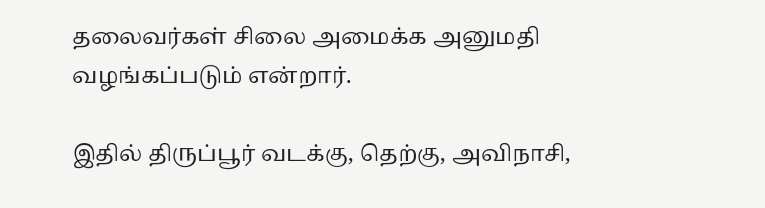தலைவர்கள் சிலை அமைக்க அனுமதி வழங்கப்படும் என்றார்.

இதில் திருப்பூர் வடக்கு, தெற்கு, அவிநாசி,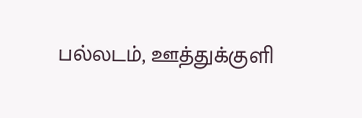பல்லடம், ஊத்துக்குளி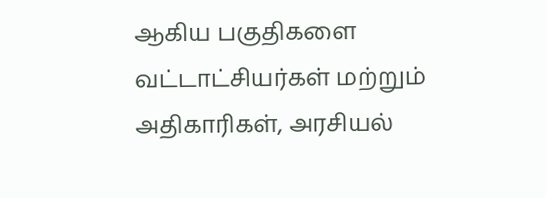ஆகிய பகுதிகளை வட்டாட்சியர்கள் மற்றும் அதிகாரிகள், அரசியல்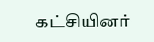கட்சியினர்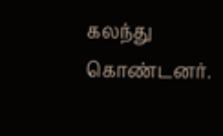கலந்து கொண்டனர்.